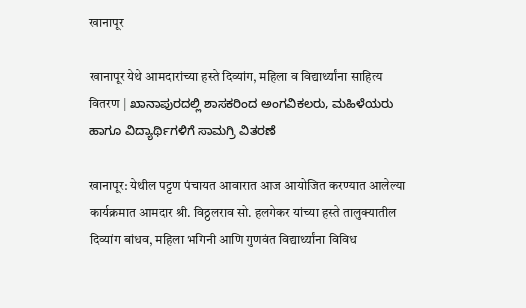खानापूर

खानापूर येथे आमदारांच्या हस्ते दिव्यांग, महिला व विद्यार्थ्यांना साहित्य वितरण | ಖಾನಾಪುರದಲ್ಲಿ ಶಾಸಕರಿಂದ ಅಂಗವಿಕಲರು, ಮಹಿಳೆಯರು ಹಾಗೂ ವಿದ್ಯಾರ್ಥಿಗಳಿಗೆ ಸಾಮಗ್ರಿ ವಿತರಣೆ

खानापूर: येथील पट्टण पंचायत आवारात आज आयोजित करण्यात आलेल्या कार्यक्रमात आमदार श्री. विठ्ठलराव सो. हलगेकर यांच्या हस्ते तालुक्यातील दिव्यांग बांधव, महिला भगिनी आणि गुणवंत विद्यार्थ्यांना विविध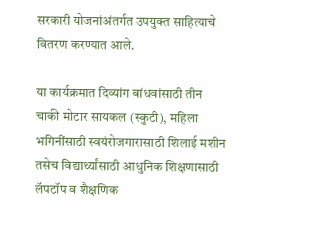सरकारी योजनांअंतर्गत उपयुक्त साहित्याचे वितरण करण्यात आले.

या कार्यक्रमात दिव्यांग बांधवांसाठी तीन चाकी मोटार सायकल (स्कुटी), महिला भगिनींसाठी स्वयंरोजगारासाठी शिलाई मशीन तसेच विद्यार्थ्यांसाठी आधुनिक शिक्षणासाठी लॅपटॉप व शैक्षणिक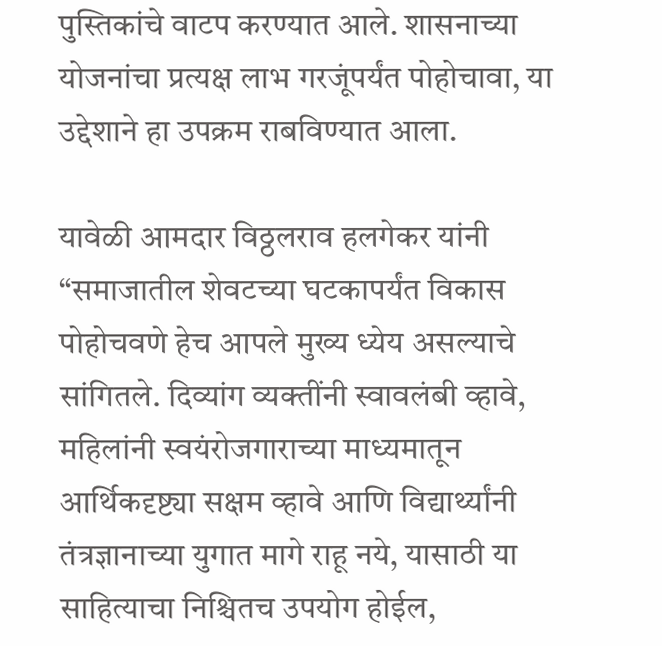पुस्तिकांचे वाटप करण्यात आले. शासनाच्या योजनांचा प्रत्यक्ष लाभ गरजूंपर्यंत पोहोचावा, या उद्देशाने हा उपक्रम राबविण्यात आला.

यावेळी आमदार विठ्ठलराव हलगेकर यांनी  “समाजातील शेवटच्या घटकापर्यंत विकास पोहोचवणे हेच आपले मुख्य ध्येय असल्याचे सांगितले. दिव्यांग व्यक्तींनी स्वावलंबी व्हावे, महिलांनी स्वयंरोजगाराच्या माध्यमातून आर्थिकदृष्ट्या सक्षम व्हावे आणि विद्यार्थ्यांनी तंत्रज्ञानाच्या युगात मागे राहू नये, यासाठी या साहित्याचा निश्चितच उपयोग होईल,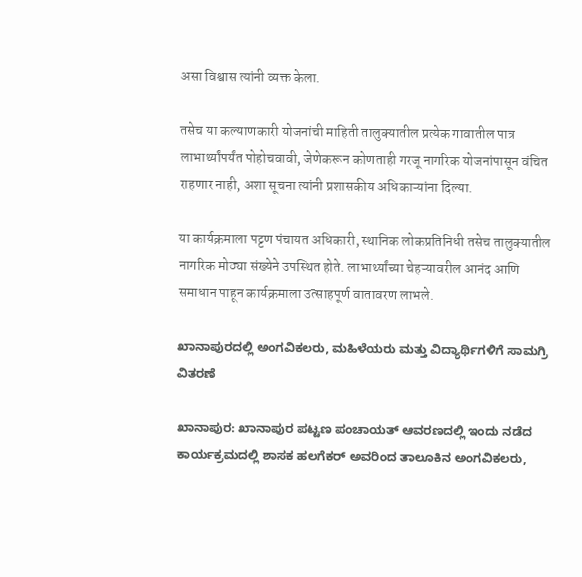असा विश्वास त्यांनी व्यक्त केला.

तसेच या कल्याणकारी योजनांची माहिती तालुक्यातील प्रत्येक गावातील पात्र लाभार्थ्यांपर्यंत पोहोचवावी, जेणेकरून कोणताही गरजू नागरिक योजनांपासून वंचित राहणार नाही, अशा सूचना त्यांनी प्रशासकीय अधिकाऱ्यांना दिल्या.

या कार्यक्रमाला पट्टण पंचायत अधिकारी, स्थानिक लोकप्रतिनिधी तसेच तालुक्यातील नागरिक मोठ्या संख्येने उपस्थित होते. लाभार्थ्यांच्या चेहऱ्यावरील आनंद आणि समाधान पाहून कार्यक्रमाला उत्साहपूर्ण वातावरण लाभले.

ಖಾನಾಪುರದಲ್ಲಿ ಅಂಗವಿಕಲರು, ಮಹಿಳೆಯರು ಮತ್ತು ವಿದ್ಯಾರ್ಥಿಗಳಿಗೆ ಸಾಮಗ್ರಿ ವಿತರಣೆ

ಖಾನಾಪುರ: ಖಾನಾಪುರ ಪಟ್ಟಣ ಪಂಚಾಯತ್ ಆವರಣದಲ್ಲಿ ಇಂದು ನಡೆದ ಕಾರ್ಯಕ್ರಮದಲ್ಲಿ ಶಾಸಕ ಹಲಗೆಕರ್ ಅವರಿಂದ ತಾಲೂಕಿನ ಅಂಗವಿಕಲರು,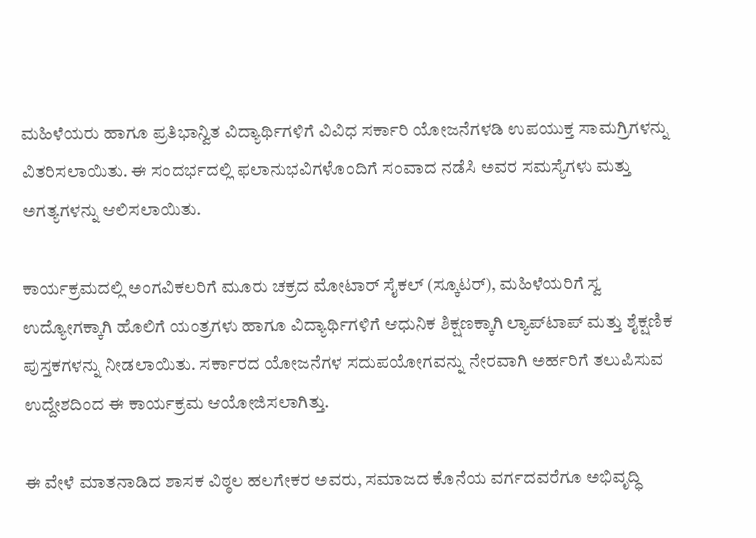ಮಹಿಳೆಯರು ಹಾಗೂ ಪ್ರತಿಭಾನ್ವಿತ ವಿದ್ಯಾರ್ಥಿಗಳಿಗೆ ವಿವಿಧ ಸರ್ಕಾರಿ ಯೋಜನೆಗಳಡಿ ಉಪಯುಕ್ತ ಸಾಮಗ್ರಿಗಳನ್ನು ವಿತರಿಸಲಾಯಿತು. ಈ ಸಂದರ್ಭದಲ್ಲಿ ಫಲಾನುಭವಿಗಳೊಂದಿಗೆ ಸಂವಾದ ನಡೆಸಿ ಅವರ ಸಮಸ್ಯೆಗಳು ಮತ್ತು ಅಗತ್ಯಗಳನ್ನು ಆಲಿಸಲಾಯಿತು.

ಕಾರ್ಯಕ್ರಮದಲ್ಲಿ ಅಂಗವಿಕಲರಿಗೆ ಮೂರು ಚಕ್ರದ ಮೋಟಾರ್ ಸೈಕಲ್ (ಸ್ಕೂಟರ್), ಮಹಿಳೆಯರಿಗೆ ಸ್ವ ಉದ್ಯೋಗಕ್ಕಾಗಿ ಹೊಲಿಗೆ ಯಂತ್ರಗಳು ಹಾಗೂ ವಿದ್ಯಾರ್ಥಿಗಳಿಗೆ ಆಧುನಿಕ ಶಿಕ್ಷಣಕ್ಕಾಗಿ ಲ್ಯಾಪ್‌ಟಾಪ್ ಮತ್ತು ಶೈಕ್ಷಣಿಕ ಪುಸ್ತಕಗಳನ್ನು ನೀಡಲಾಯಿತು. ಸರ್ಕಾರದ ಯೋಜನೆಗಳ ಸದುಪಯೋಗವನ್ನು ನೇರವಾಗಿ ಅರ್ಹರಿಗೆ ತಲುಪಿಸುವ ಉದ್ದೇಶದಿಂದ ಈ ಕಾರ್ಯಕ್ರಮ ಆಯೋಜಿಸಲಾಗಿತ್ತು.

ಈ ವೇಳೆ ಮಾತನಾಡಿದ ಶಾಸಕ ವಿಠ್ಠಲ ಹಲಗೇಕರ ಅವರು, ಸಮಾಜದ ಕೊನೆಯ ವರ್ಗದವರೆಗೂ ಅಭಿವೃದ್ಧಿ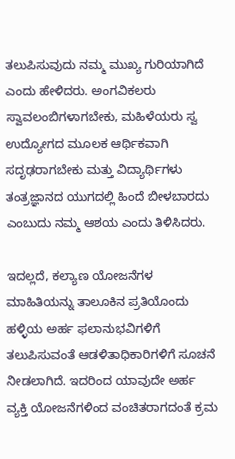ತಲುಪಿಸುವುದು ನಮ್ಮ ಮುಖ್ಯ ಗುರಿಯಾಗಿದೆ ಎಂದು ಹೇಳಿದರು. ಅಂಗವಿಕಲರು ಸ್ವಾವಲಂಬಿಗಳಾಗಬೇಕು, ಮಹಿಳೆಯರು ಸ್ವ ಉದ್ಯೋಗದ ಮೂಲಕ ಆರ್ಥಿಕವಾಗಿ ಸದೃಢರಾಗಬೇಕು ಮತ್ತು ವಿದ್ಯಾರ್ಥಿಗಳು ತಂತ್ರಜ್ಞಾನದ ಯುಗದಲ್ಲಿ ಹಿಂದೆ ಬೀಳಬಾರದು ಎಂಬುದು ನಮ್ಮ ಆಶಯ ಎಂದು ತಿಳಿಸಿದರು.

ಇದಲ್ಲದೆ, ಕಲ್ಯಾಣ ಯೋಜನೆಗಳ ಮಾಹಿತಿಯನ್ನು ತಾಲೂಕಿನ ಪ್ರತಿಯೊಂದು ಹಳ್ಳಿಯ ಅರ್ಹ ಫಲಾನುಭವಿಗಳಿಗೆ ತಲುಪಿಸುವಂತೆ ಆಡಳಿತಾಧಿಕಾರಿಗಳಿಗೆ ಸೂಚನೆ ನೀಡಲಾಗಿದೆ. ಇದರಿಂದ ಯಾವುದೇ ಅರ್ಹ ವ್ಯಕ್ತಿ ಯೋಜನೆಗಳಿಂದ ವಂಚಿತರಾಗದಂತೆ ಕ್ರಮ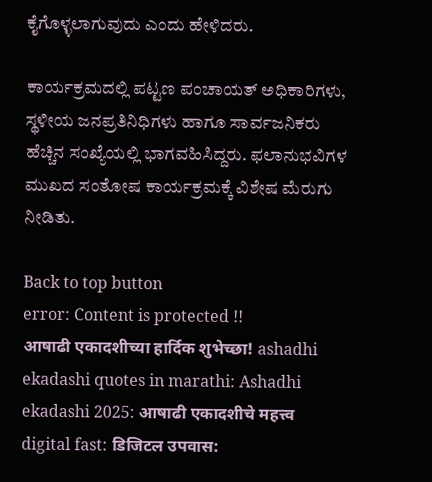ಕೈಗೊಳ್ಳಲಾಗುವುದು ಎಂದು ಹೇಳಿದರು.

ಕಾರ್ಯಕ್ರಮದಲ್ಲಿ ಪಟ್ಟಣ ಪಂಚಾಯತ್ ಅಧಿಕಾರಿಗಳು, ಸ್ಥಳೀಯ ಜನಪ್ರತಿನಿಧಿಗಳು ಹಾಗೂ ಸಾರ್ವಜನಿಕರು ಹೆಚ್ಚಿನ ಸಂಖ್ಯೆಯಲ್ಲಿ ಭಾಗವಹಿಸಿದ್ದರು. ಫಲಾನುಭವಿಗಳ ಮುಖದ ಸಂತೋಷ ಕಾರ್ಯಕ್ರಮಕ್ಕೆ ವಿಶೇಷ ಮೆರುಗು ನೀಡಿತು.

Back to top button
error: Content is protected !!
आषाढी एकादशीच्या हार्दिक शुभेच्छा! ashadhi ekadashi quotes in marathi: Ashadhi ekadashi 2025: आषाढी एकादशीचे महत्त्व digital fast: डिजिटल उपवास: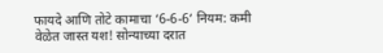फायदे आणि तोटे कामाचा ‘6-6-6’ नियम: कमी वेळेत जास्त यश! सोन्याच्या दरात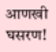आणखी घसरण!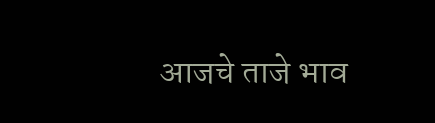आजचे ताजे भाव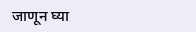जाणून घ्या